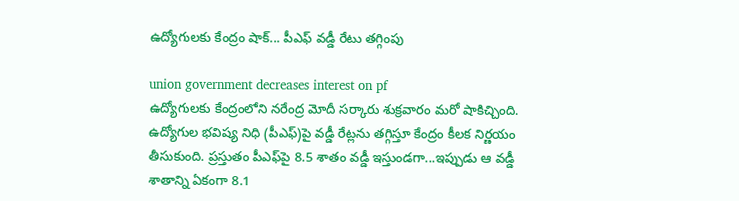ఉద్యోగుల‌కు కేంద్రం షాక్‌... పీఎఫ్ వ‌డ్డీ రేటు త‌గ్గింపు

union government decreases interest on pf
ఉద్యోగుల‌కు కేంద్రంలోని న‌రేంద్ర మోదీ స‌ర్కారు శుక్ర‌వారం మ‌రో షాకిచ్చింది. ఉద్యోగుల భ‌విష్య నిధి (పీఎఫ్‌)పై వ‌డ్డీ రేట్ల‌ను త‌గ్గిస్తూ కేంద్రం కీల‌క నిర్ణ‌యం తీసుకుంది. ప్ర‌స్తుతం పీఎఫ్‌పై 8.5 శాతం వ‌డ్డీ ఇస్తుండ‌గా...ఇప్పుడు ఆ వ‌డ్డీ శాతాన్ని ఏకంగా 8.1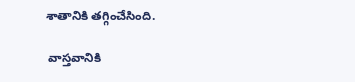శాతానికి త‌గ్గించేసింది.

 వాస్త‌వానికి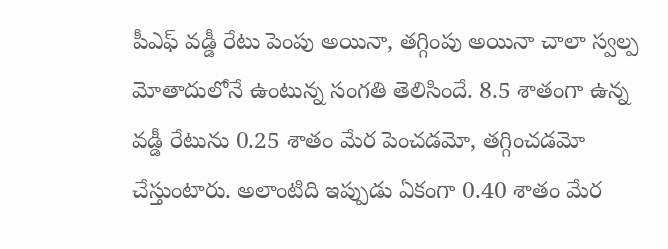పీఎఫ్ వ‌డ్డీ రేటు పెంపు అయినా, త‌గ్గింపు అయినా చాలా స్వ‌ల్ప మోతాదులోనే ఉంటున్న సంగ‌తి తెలిసిందే. 8.5 శాతంగా ఉన్న వ‌డ్డీ రేటును 0.25 శాతం మేర పెంచ‌డ‌మో, త‌గ్గించ‌డ‌మో చేస్తుంటారు. అలాంటిది ఇప్పుడు ఏకంగా 0.40 శాతం మేర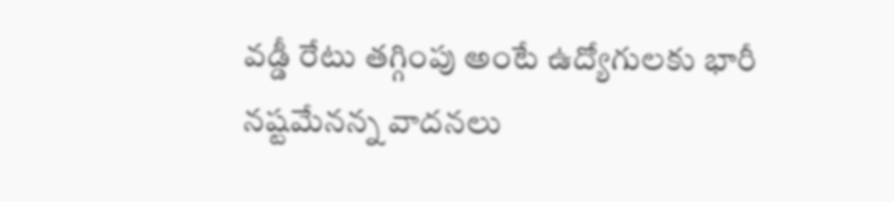వ‌డ్డీ రేటు త‌గ్గింపు అంటే ఉద్యోగుల‌కు భారీ న‌ష్ట‌మేన‌న్న వాద‌న‌లు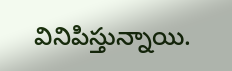వినిపిస్తున్నాయి.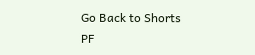Go Back to Shorts
PF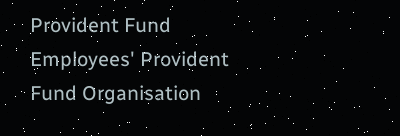Provident Fund
Employees' Provident Fund Organisation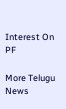Interest On PF

More Telugu News